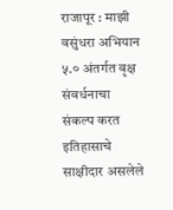राजापूर : माझी वसुंधरा अभियान ५.० अंतर्गत वृक्ष संवर्धनाचा संकल्प करत इतिहासाचे साक्षीदार असलेले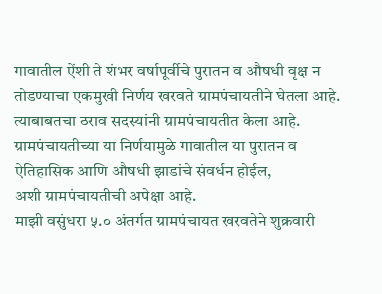गावातील ऐंशी ते शंभर वर्षापूर्वीचे पुरातन व औषधी वृक्ष न तोडण्याचा एकमुखी निर्णय खरवते ग्रामपंचायतीने घेतला आहे. त्याबाबतचा ठराव सदस्यांनी ग्रामपंचायतीत केला आहे. ग्रामपंचायतीच्या या निर्णयामुळे गावातील या पुरातन व ऐतिहासिक आणि औषधी झाडांचे संवर्धन होईल,
अशी ग्रामपंचायतीची अपेक्षा आहे.
माझी वसुंधरा ५.० अंतर्गत ग्रामपंचायत खरवतेने शुक्रवारी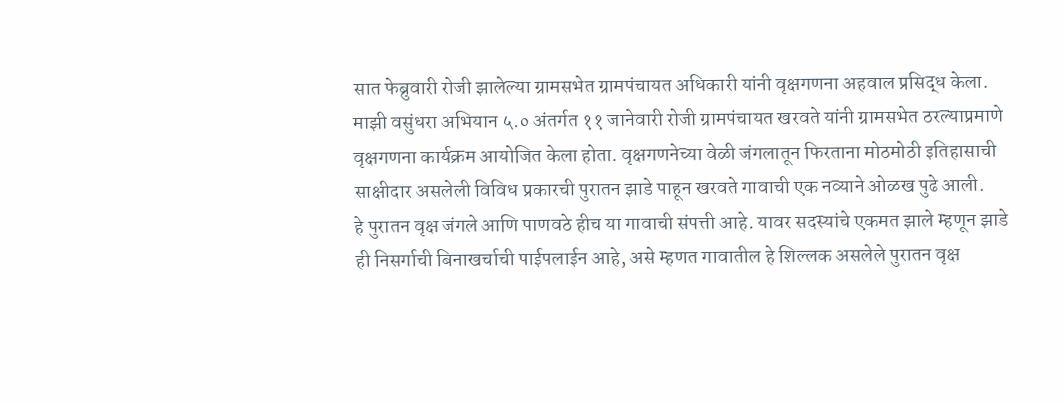सात फेब्रुवारी रोजी झालेल्या ग्रामसभेत ग्रामपंचायत अधिकारी यांनी वृक्षगणना अहवाल प्रसिद्ध केला. माझी वसुंधरा अभियान ५.० अंतर्गत ११ जानेवारी रोजी ग्रामपंचायत खरवते यांनी ग्रामसभेत ठरल्याप्रमाणे वृक्षगणना कार्यक्रम आयोजित केला होता. वृक्षगणनेच्या वेळी जंगलातून फिरताना मोठमोठी इतिहासाची साक्षीदार असलेली विविध प्रकारची पुरातन झाडे पाहून खरवते गावाची एक नव्याने ओळख पुढे आली.
हे पुरातन वृक्ष जंगले आणि पाणवठे हीच या गावाची संपत्ती आहे. यावर सदस्यांचे एकमत झाले म्हणून झाडे ही निसर्गाची बिनाखर्चाची पाईपलाईन आहे, असे म्हणत गावातील हे शिल्लक असलेले पुरातन वृक्ष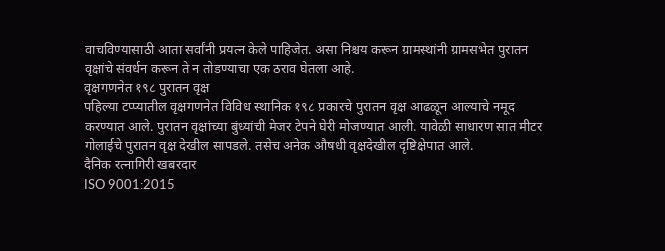वाचविण्यासाठी आता सर्वांनी प्रयत्न केले पाहिजेत. असा निश्चय करून ग्रामस्थांनी ग्रामसभेत पुरातन वृक्षांचे संवर्धन करून ते न तोडण्याचा एक ठराव घेतला आहे.
वृक्षगणनेत १९८ पुरातन वृक्ष
पहिल्या टप्प्यातील वृक्षगणनेत विविध स्थानिक १९८ प्रकारचे पुरातन वृक्ष आढळून आल्याचे नमूद करण्यात आले. पुरातन वृक्षांच्या बुंध्यांची मेजर टेपने घेरी मोजण्यात आली. यावेळी साधारण सात मीटर गोलाईचे पुरातन वृक्ष देखील सापडले. तसेच अनेक औषधी वृक्षदेखील दृष्टिक्षेपात आले.
दैनिक रत्नागिरी खबरदार
ISO 9001:2015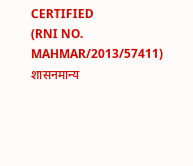CERTIFIED
(RNI NO. MAHMAR/2013/57411)
शासनमान्य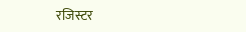रजिस्टर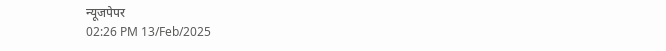न्यूजपेपर
02:26 PM 13/Feb/2025